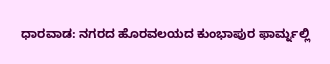ಧಾರವಾಡ: ನಗರದ ಹೊರವಲಯದ ಕುಂಭಾಪುರ ಫಾರ್ಮ್ನಲ್ಲಿ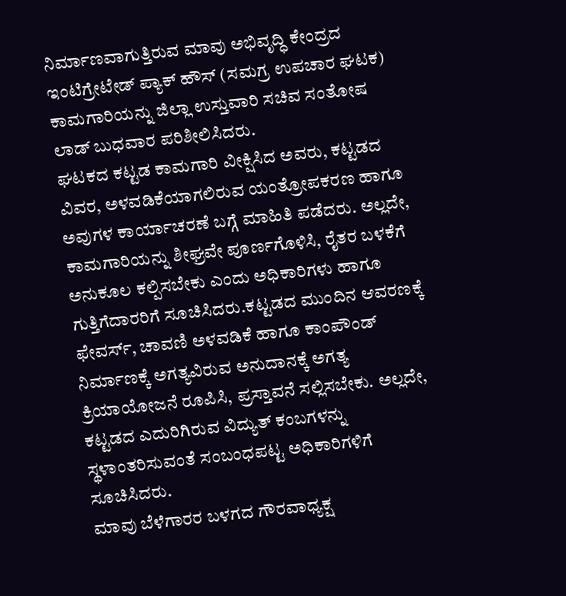ನಿರ್ಮಾಣವಾಗುತ್ತಿರುವ ಮಾವು ಅಭಿವೃದ್ಧಿ ಕೇಂದ್ರದ ಇಂಟಿಗ್ರೇಟೇಡ್ ಪ್ಯಾಕ್ ಹೌಸ್ (ಸಮಗ್ರ ಉಪಚಾರ ಘಟಕ) ಕಾಮಗಾರಿಯನ್ನು ಜಿಲ್ಲಾ ಉಸ್ತುವಾರಿ ಸಚಿವ ಸಂತೋಷ ಲಾಡ್ ಬುಧವಾರ ಪರಿಶೀಲಿಸಿದರು.
ಘಟಕದ ಕಟ್ಟಡ ಕಾಮಗಾರಿ ವೀಕ್ಷಿಸಿದ ಅವರು, ಕಟ್ಟಡದ ವಿವರ, ಅಳವಡಿಕೆಯಾಗಲಿರುವ ಯಂತ್ರೋಪಕರಣ ಹಾಗೂ ಅವುಗಳ ಕಾರ್ಯಾಚರಣೆ ಬಗ್ಗೆ ಮಾಹಿತಿ ಪಡೆದರು. ಅಲ್ಲದೇ, ಕಾಮಗಾರಿಯನ್ನು ಶೀಘ್ರವೇ ಪೂರ್ಣಗೊಳಿಸಿ, ರೈತರ ಬಳಕೆಗೆ ಅನುಕೂಲ ಕಲ್ಪಿಸಬೇಕು ಎಂದು ಅಧಿಕಾರಿಗಳು ಹಾಗೂ ಗುತ್ತಿಗೆದಾರರಿಗೆ ಸೂಚಿಸಿದರು.ಕಟ್ಟಡದ ಮುಂದಿನ ಆವರಣಕ್ಕೆ ಫೇವರ್ಸ್, ಚಾವಣಿ ಅಳವಡಿಕೆ ಹಾಗೂ ಕಾಂಪೌಂಡ್ ನಿರ್ಮಾಣಕ್ಕೆ ಅಗತ್ಯವಿರುವ ಅನುದಾನಕ್ಕೆ ಅಗತ್ಯ ಕ್ರಿಯಾಯೋಜನೆ ರೂಪಿಸಿ, ಪ್ರಸ್ತಾವನೆ ಸಲ್ಲಿಸಬೇಕು. ಅಲ್ಲದೇ, ಕಟ್ಟಡದ ಎದುರಿಗಿರುವ ವಿದ್ಯುತ್ ಕಂಬಗಳನ್ನು ಸ್ಥಳಾಂತರಿಸುವಂತೆ ಸಂಬಂಧಪಟ್ಟ ಅಧಿಕಾರಿಗಳಿಗೆ ಸೂಚಿಸಿದರು.
ಮಾವು ಬೆಳೆಗಾರರ ಬಳಗದ ಗೌರವಾಧ್ಯಕ್ಷ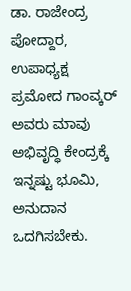ಡಾ. ರಾಜೇಂದ್ರ ಪೋದ್ದಾರ, ಉಪಾಧ್ಯಕ್ಷ ಪ್ರಮೋದ ಗಾಂವ್ಕರ್ ಅವರು ಮಾವು ಅಭಿವೃದ್ಧಿ ಕೇಂದ್ರಕ್ಕೆ ಇನ್ನಷ್ಟು ಭೂಮಿ, ಅನುದಾನ ಒದಗಿಸಬೇಕು.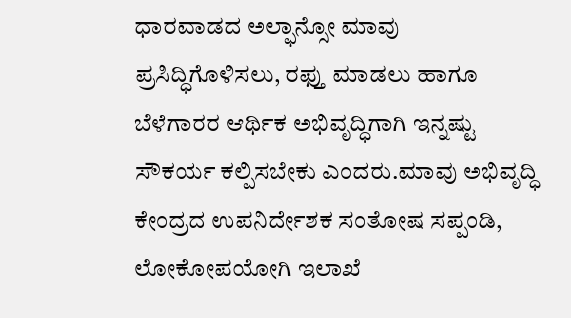ಧಾರವಾಡದ ಅಲ್ಫಾನ್ಸೋ ಮಾವು ಪ್ರಸಿದ್ಧಿಗೊಳಿಸಲು, ರಫ್ತು ಮಾಡಲು ಹಾಗೂ ಬೆಳೆಗಾರರ ಆರ್ಥಿಕ ಅಭಿವೃದ್ಧಿಗಾಗಿ ಇನ್ನಷ್ಟು ಸೌಕರ್ಯ ಕಲ್ಪಿಸಬೇಕು ಎಂದರು.ಮಾವು ಅಭಿವೃದ್ಧಿ ಕೇಂದ್ರದ ಉಪನಿರ್ದೇಶಕ ಸಂತೋಷ ಸಪ್ಪಂಡಿ, ಲೋಕೋಪಯೋಗಿ ಇಲಾಖೆ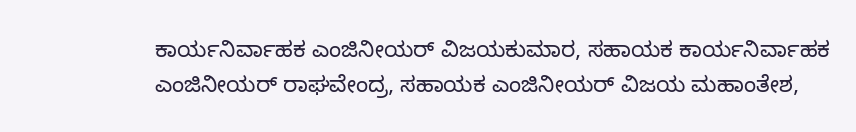ಕಾರ್ಯನಿರ್ವಾಹಕ ಎಂಜಿನೀಯರ್ ವಿಜಯಕುಮಾರ, ಸಹಾಯಕ ಕಾರ್ಯನಿರ್ವಾಹಕ ಎಂಜಿನೀಯರ್ ರಾಘವೇಂದ್ರ, ಸಹಾಯಕ ಎಂಜಿನೀಯರ್ ವಿಜಯ ಮಹಾಂತೇಶ,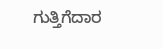ಗುತ್ತಿಗೆದಾರ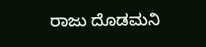ರಾಜು ದೊಡಮನಿ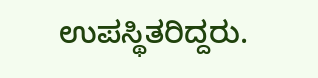ಉಪಸ್ಥಿತರಿದ್ದರು.